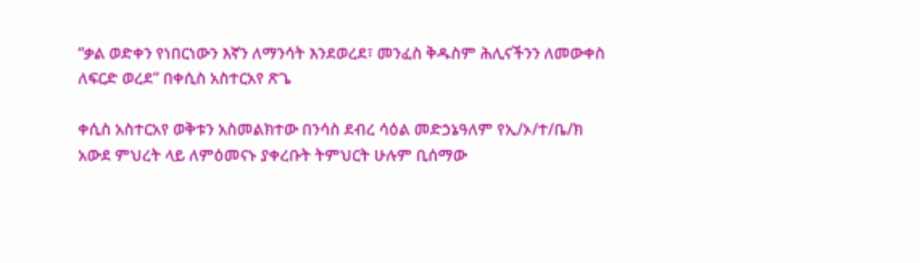“ቃል ወድቀን የነበርነውን እኛን ለማንሳት እንደወረደ፣ መንፈስ ቅዱስም ሕሊናችንን ለመውቀስ ለፍርድ ወረደ” በቀሲስ አስተርአየ ጽጌ

ቀሲስ አስተርአየ ወቅቱን አስመልክተው በንሳስ ደብረ ሳዕል መድኃኔዓለም የኢ/ኦ/ተ/ቤ/ክ አውደ ምህረት ላይ ለምዕመናኑ ያቀረቡት ትምህርት ሁሉም ቢሰማው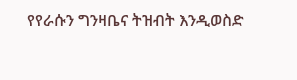የየራሱን ግንዛቤና ትዝብት እንዲወስድ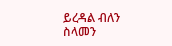ይረዳል ብለን ስላመን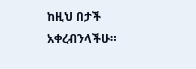ከዚህ በታች አቀረብንላችሁ።